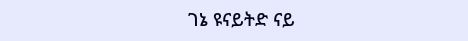ገኔ ዩናይትድ ናይ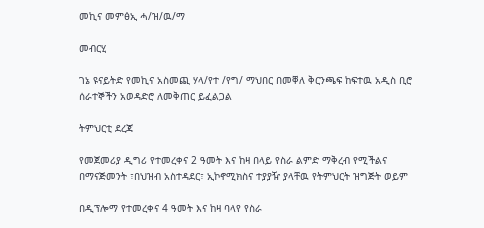መኪና መምፅኢ ሓ/ዝ/ዉ/ማ

መብርሂ

ገኔ ዩናይትድ የመኪና አስመጪ ሃላ/የተ /የግ/ ማህበር በመቐለ ቅርንጫፍ ከፍተዉ አዲስ ቢሮ ሰራተኞችን አወዳድሮ ለመቅጠር ይፈልጋል

ትምህርቲ ደረጃ

የመጀመሪያ ዲግሪ የተመረቀና 2 ዓመት እና ከዛ በላይ የስራ ልምድ ማቅረብ የሚችልና በማናጅመንት ፣በህዝብ አስተዳደር፣ ኢኮኖሚክስና ተያያዥ ያላቸዉ የትምህርት ዝግጅት ወይም

በዲፕሎማ የተመረቀና 4 ዓመት እና ከዛ ባላየ የስራ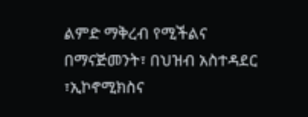ልምድ ማቅረብ የሚችልና በማናጅመንት፣ በህዝብ አስተዳደር ፣ኢኮኖሚክስና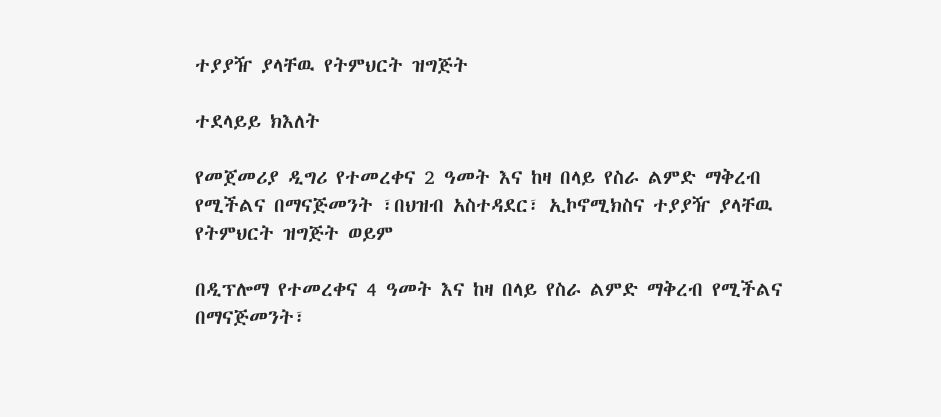ተያያዥ ያላቸዉ የትምህርት ዝግጅት

ተደላይይ ክእለት

የመጀመሪያ ዲግሪ የተመረቀና 2 ዓመት እና ከዛ በላይ የስራ ልምድ ማቅረብ የሚችልና በማናጅመንት ፣በህዝብ አስተዳደር፣ ኢኮኖሚክስና ተያያዥ ያላቸዉ የትምህርት ዝግጅት ወይም

በዲፕሎማ የተመረቀና 4 ዓመት እና ከዛ በላይ የስራ ልምድ ማቅረብ የሚችልና በማናጅመንት፣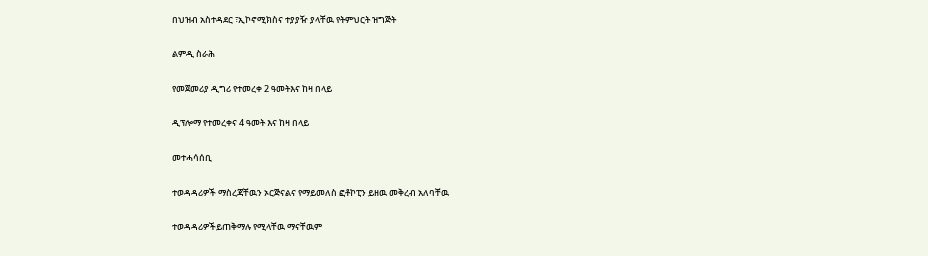በህዝብ አስተዳደር ፣ኢኮኖሚክስና ተያያዥ ያላቸዉ የትምህርት ዝግጅት

ልምዲ ስራሕ

የመጀመሪያ ዲግሪ የተመረቀ 2 ዓመትእና ከዛ በላይ

ዲፕሎማ የተመረቀና 4 ዓመት እና ከዛ በላይ

መተሓሳሰቢ

ተወዳዳሪዎች ማስረጃቸዉን ኦርጅናልና የማይመለስ ፎቶኮፒን ይዘዉ መቅረብ አለባቸዉ

ተወዳዳሪዎችይጠቅማሉ የሚላቸዉ ማናቸዉም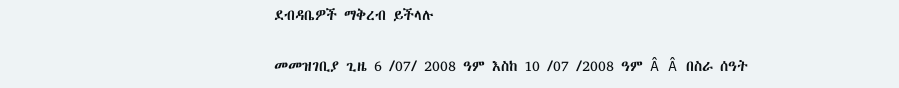ደብዳቤዎች ማቅረብ ይችላሉ

መመዝገቢያ ጊዜ 6 /07/ 2008 ዓም እስከ 10 /07 /2008 ዓም Â Â በስራ ሰዓት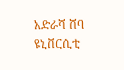አድራሻ ሸባ ዩኒቨርሲቲ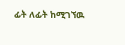ፊት ለፊት ከሚገኘዉ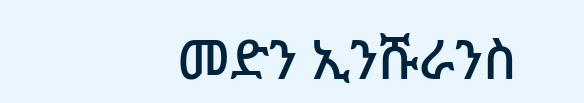መድን ኢንሹራንስ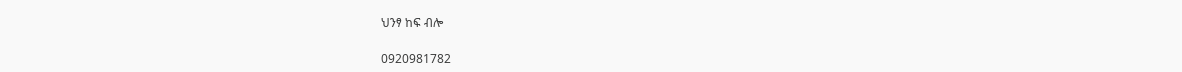ህንፃ ከፍ ብሎ

0920981782